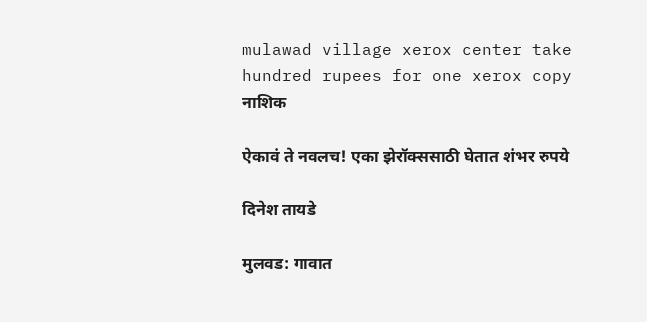mulawad village xerox center take hundred rupees for one xerox copy
नाशिक

ऐकावं ते नवलच! एका झेरॉक्ससाठी घेतात शंभर रुपये

दिनेश तायडे

मुलवड: गावात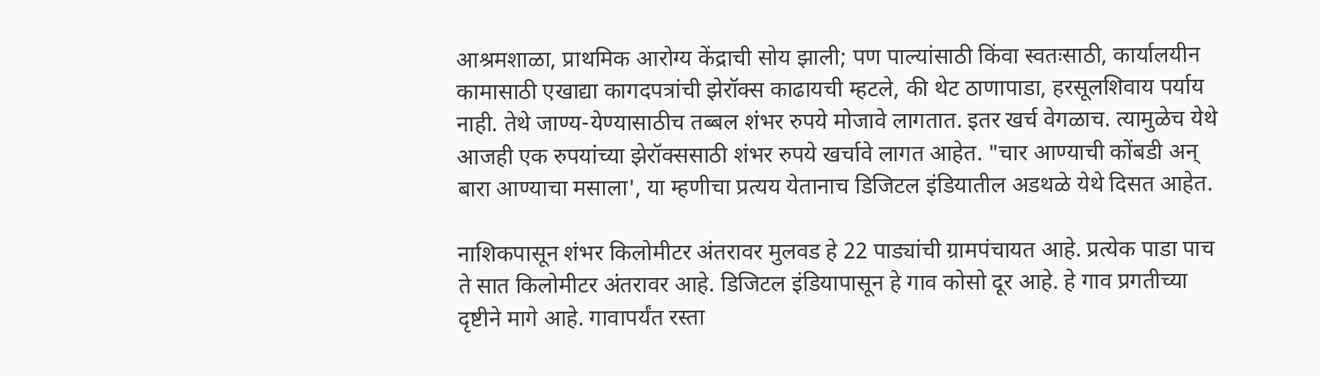आश्रमशाळा, प्राथमिक आरोग्य केंद्राची सोय झाली; पण पाल्यांसाठी किंवा स्वतःसाठी, कार्यालयीन कामासाठी एखाद्या कागदपत्रांची झेरॉक्‍स काढायची म्हटले, की थेट ठाणापाडा, हरसूलशिवाय पर्याय नाही. तेथे जाण्य-येण्यासाठीच तब्बल शंभर रुपये मोजावे लागतात. इतर खर्च वेगळाच. त्यामुळेच येथे आजही एक रुपयांच्या झेरॉक्‍ससाठी शंभर रुपये खर्चावे लागत आहेत. "चार आण्याची कोंबडी अन्‌ बारा आण्याचा मसाला', या म्हणीचा प्रत्यय येतानाच डिजिटल इंडियातील अडथळे येथे दिसत आहेत.

नाशिकपासून शंभर किलोमीटर अंतरावर मुलवड हे 22 पाड्यांची ग्रामपंचायत आहे. प्रत्येक पाडा पाच ते सात किलोमीटर अंतरावर आहे. डिजिटल इंडियापासून हे गाव कोसो दूर आहे. हे गाव प्रगतीच्या दृष्टीने मागे आहे. गावापर्यंत रस्ता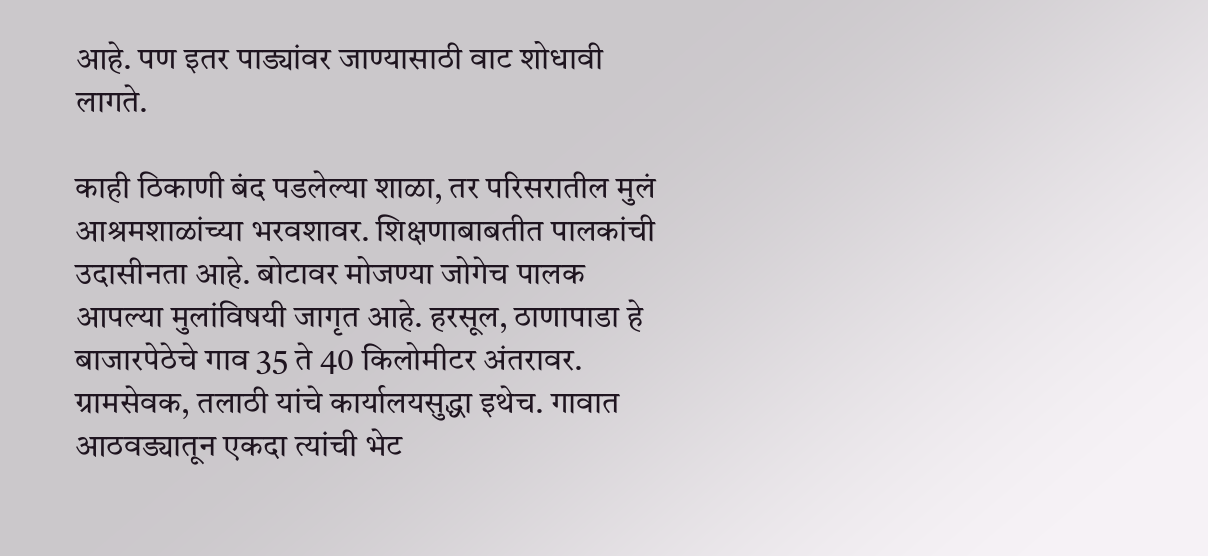आहे. पण इतर पाड्यांवर जाण्यासाठी वाट शोधावी लागते.

काही ठिकाणी बंद पडलेल्या शाळा, तर परिसरातील मुलं आश्रमशाळांच्या भरवशावर. शिक्षणाबाबतीत पालकांची उदासीनता आहे. बोटावर मोजण्या जोगेच पालक आपल्या मुलांविषयी जागृत आहे. हरसूल, ठाणापाडा हे बाजारपेठेचे गाव 35 ते 40 किलोमीटर अंतरावर. ग्रामसेवक, तलाठी यांचे कार्यालयसुद्धा इथेच. गावात आठवड्यातून एकदा त्यांची भेट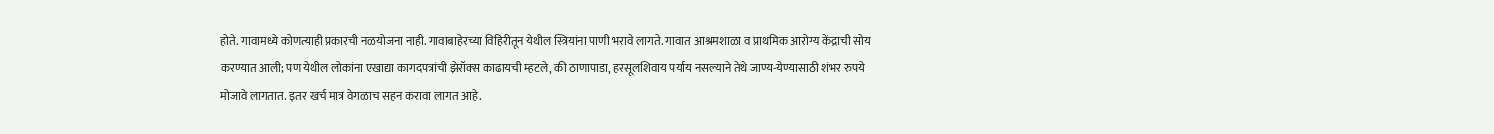होते. गावामध्ये कोणत्याही प्रकारची नळयोजना नाही. गावाबाहेरच्या विहिरीतून येथील स्त्रियांना पाणी भरावे लागते. गावात आश्रमशाळा व प्राथमिक आरोग्य केंद्राची सोय करण्यात आली; पण येथील लोकांना एखाद्या कागदपत्रांची झेरॉक्‍स काढायची म्हटले, की ठाणापाडा, हरसूलशिवाय पर्याय नसल्याने तेथे जाण्य-येण्यासाठी शंभर रुपये मोजावे लागतात. इतर खर्च मात्र वेगळाच सहन करावा लागत आहे.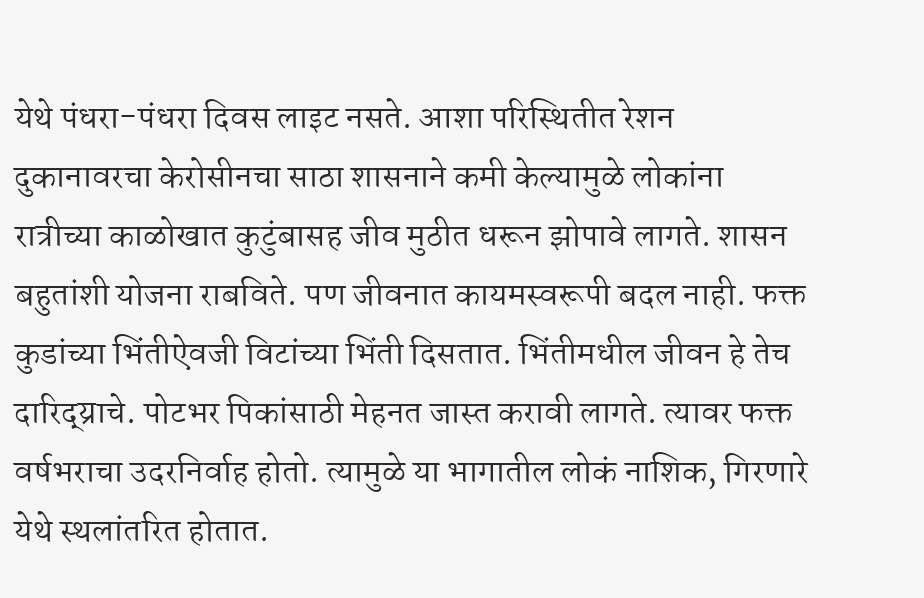येथे पंधरा-पंधरा दिवस लाइट नसते. आशा परिस्थितीत रेशन दुकानावरचा केरोसीनचा साठा शासनाने कमी केल्यामुळे लोकांना रात्रीच्या काळोखात कुटुंबासह जीव मुठीत धरून झोपावे लागते. शासन बहुतांशी योजना राबविते. पण जीवनात कायमस्वरूपी बदल नाही. फक्त कुडांच्या भिंतीऐवजी विटांच्या भिंती दिसतात. भिंतीमधील जीवन हे तेच दारिद्य्राचे. पोटभर पिकांसाठी मेहनत जास्त करावी लागते. त्यावर फक्त वर्षभराचा उदरनिर्वाह होतो. त्यामुळे या भागातील लोकं नाशिक, गिरणारे येथे स्थलांतरित होतात.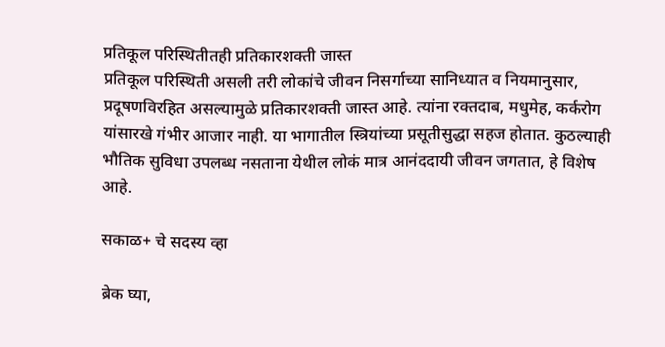प्रतिकूल परिस्थितीतही प्रतिकारशक्ती जास्त
प्रतिकूल परिस्थिती असली तरी लोकांचे जीवन निसर्गाच्या सानिध्यात व नियमानुसार, प्रदूषणविरहित असल्यामुळे प्रतिकारशक्ती जास्त आहे. त्यांना रक्तदाब, मधुमेह, कर्करोग यांसारखे गंभीर आजार नाही. या भागातील स्त्रियांच्या प्रसूतीसुद्धा सहज होतात. कुठल्याही भौतिक सुविधा उपलब्ध नसताना येथील लोकं मात्र आनंददायी जीवन जगतात, हे विशेष आहे.

सकाळ+ चे सदस्य व्हा

ब्रेक घ्या,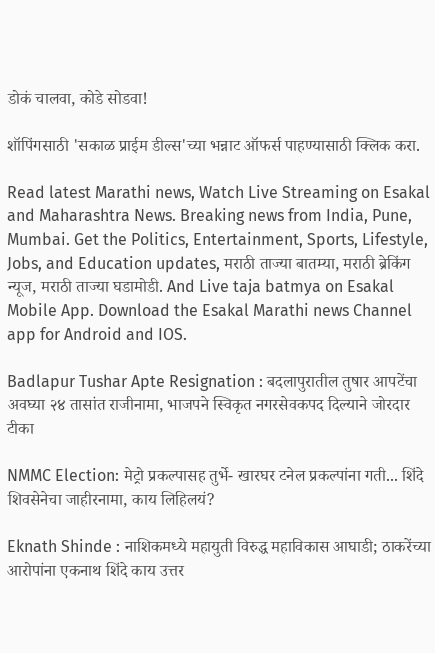डोकं चालवा, कोडे सोडवा!

शॉपिंगसाठी 'सकाळ प्राईम डील्स'च्या भन्नाट ऑफर्स पाहण्यासाठी क्लिक करा.

Read latest Marathi news, Watch Live Streaming on Esakal and Maharashtra News. Breaking news from India, Pune, Mumbai. Get the Politics, Entertainment, Sports, Lifestyle, Jobs, and Education updates, मराठी ताज्या बातम्या, मराठी ब्रेकिंग न्यूज, मराठी ताज्या घडामोडी. And Live taja batmya on Esakal Mobile App. Download the Esakal Marathi news Channel app for Android and IOS.

Badlapur Tushar Apte Resignation : बदलापुरातील तुषार आपटेंचा अवघ्या २४ तासांत राजीनामा, भाजपने स्विकृत नगरसेवकपद दिल्याने जोरदार टीका

NMMC Election: मेट्रो प्रकल्पासह तुर्भे- खारघर टनेल प्रकल्पांना गती... शिंदे शिवसेनेचा जाहीरनामा, काय लिहिलयं?

Eknath Shinde : नाशिकमध्ये महायुती विरुद्ध महाविकास आघाडी; ठाकरेंच्या आरोपांना एकनाथ शिंदे काय उत्तर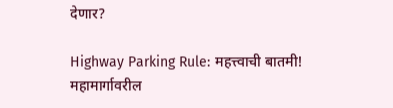देणार?

Highway Parking Rule: महत्त्वाची बातमी! महामार्गावरील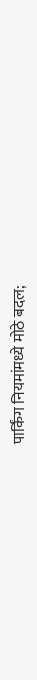पार्किंग नियमांमध्ये मोठे बदल;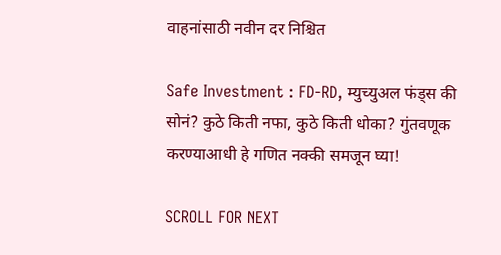वाहनांसाठी नवीन दर निश्चित

Safe Investment : FD-RD, म्युच्युअल फंड्स की सोनं? कुठे किती नफा, कुठे किती धोका? गुंतवणूक करण्याआधी हे गणित नक्की समजून घ्या!

SCROLL FOR NEXT